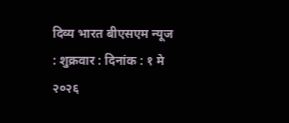दिव्य भारत बीएसएम न्यूज : शुक्रवार : दिनांक : १ मे २०२६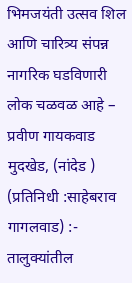भिमजयंती उत्सव शिल आणि चारित्र्य संपन्न नागरिक घडविणारी लोक चळवळ आहे – प्रवीण गायकवाड
मुदखेड, (नांदेड ) (प्रतिनिधी :साहेबराव गागलवाड) :-
तालुक्यांतील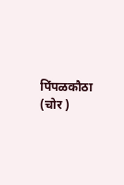पिंपळकौठा (चोर )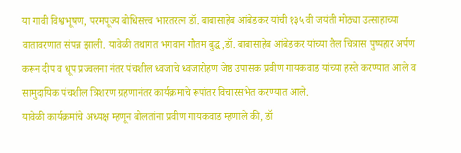या गावी विश्वभूषण, परमपूज्य बोधिसत्त्व भारतरत्न डॉ. बाबासाहेब आंबेडकर यांची १३५ वी जयंती मोठ्या उत्साहाच्या वातावरणात संपन्न झाली. यावेळी तथागत भगवान गौतम बुद्ध,डॉ. बाबासाहेब आंबेडकर यांच्या तैल चित्रास पुष्पहार अर्पण करून दीप व धूप प्रज्वलना नंतर पंचशील ध्वजाचे ध्वजारोहण जेष्ठ उपासक प्रवीण गायकवाड यांच्या हस्ते करण्यात आले व सामुदायिक पंचशील त्रिशरण ग्रहणानंतर कार्यक्रमाचे रूपांतर विचारसभेत करण्यात आले.
यावेळी कार्यक्रमांचे अध्यक्ष म्हणून बोलतांना प्रवीण गायकवाड म्हणाले की, डॉ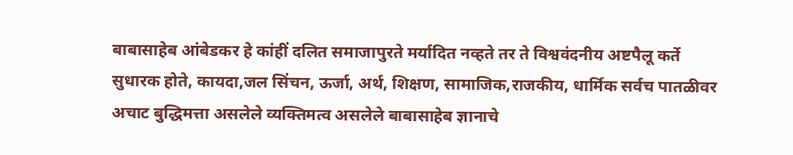बाबासाहेब आंबेडकर हे कांहीं दलित समाजापुरते मर्यादित नव्हते तर ते विश्ववंदनीय अष्टपैलू कर्ते सुधारक होते, कायदा,जल सिंचन, ऊर्जा, अर्थ, शिक्षण, सामाजिक,राजकीय, धार्मिक सर्वच पातळीवर अचाट बुद्धिमत्ता असलेले व्यक्तिमत्व असलेले बाबासाहेब ज्ञानाचे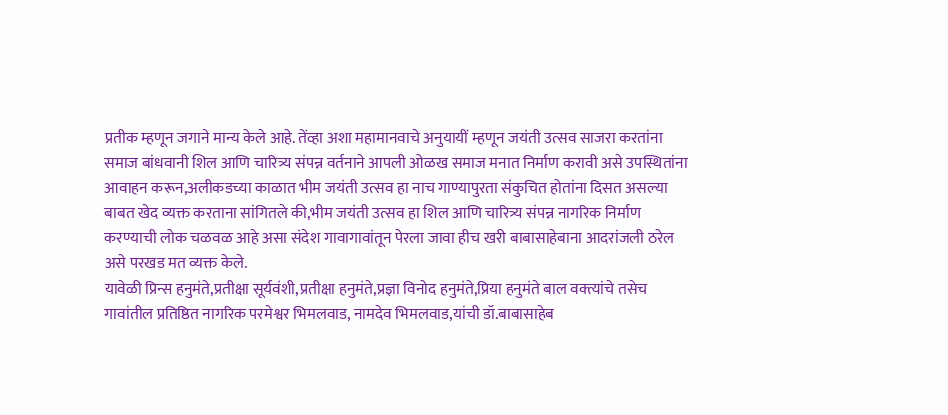प्रतीक म्हणून जगाने मान्य केले आहे. तेंव्हा अशा महामानवाचे अनुयायीं म्हणून जयंती उत्सव साजरा करतांना समाज बांधवानी शिल आणि चारित्र्य संपन्न वर्तनाने आपली ओळख समाज मनात निर्माण करावी असे उपस्थितांना आवाहन करून,अलीकडच्या काळात भीम जयंती उत्सव हा नाच गाण्यापुरता संकुचित होतांना दिसत असल्या बाबत खेद व्यक्त करताना सांगितले की,भीम जयंती उत्सव हा शिल आणि चारित्र्य संपन्न नागरिक निर्माण करण्याची लोक चळवळ आहे असा संदेश गावागावांतून पेरला जावा हीच खरी बाबासाहेबाना आदरांजली ठरेल असे परखड मत व्यक्त केले.
यावेळी प्रिन्स हनुमंते,प्रतीक्षा सूर्यवंशी,प्रतीक्षा हनुमंते,प्रज्ञा विनोद हनुमंते,प्रिया हनुमंते बाल वक्त्यांचे तसेच गावांतील प्रतिष्ठित नागरिक परमेश्वर भिमलवाड, नामदेव भिमलवाड,यांची डॉ.बाबासाहेब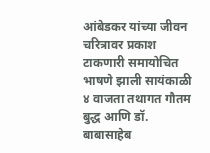आंबेडकर यांच्या जीवन चरित्रावर प्रकाश टाकणारी समायोचित भाषणे झाली सायंकाळी ४ वाजता तथागत गौतम बुद्ध आणि डॉ. बाबासाहेब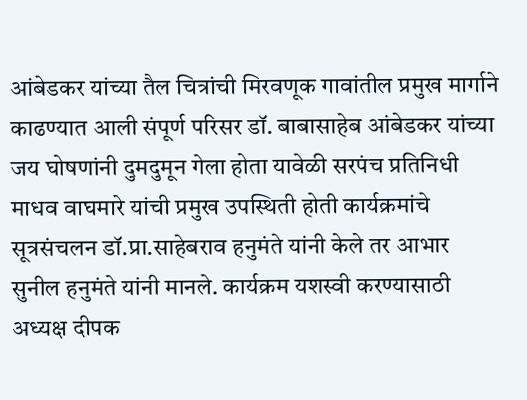आंबेडकर यांच्या तैल चित्रांची मिरवणूक गावांतील प्रमुख मार्गाने काढण्यात आली संपूर्ण परिसर डॉ. बाबासाहेब आंबेडकर यांच्या जय घोषणांनी दुमदुमून गेला होता यावेळी सरपंच प्रतिनिधी माधव वाघमारे यांची प्रमुख उपस्थिती होती कार्यक्रमांचे सूत्रसंचलन डॉ.प्रा.साहेबराव हनुमंते यांनी केले तर आभार सुनील हनुमंते यांनी मानले. कार्यक्रम यशस्वी करण्यासाठी अध्यक्ष दीपक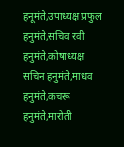हनूमंते,उपाध्यक्ष प्रफुल हनुमंते,सचिव रवी हनुमंते,कोषाध्यक्ष सचिन हनुमंते,माधव हनुमंते,कचरू हनुमंते,मारोती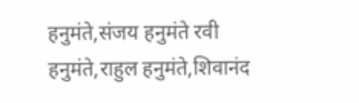हनुमंते,संजय हनुमंते रवी हनुमंते,राहुल हनुमंते,शिवानंद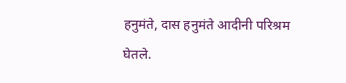हनुमंते, दास हनुमंते आदीनी परिश्रम घेतले.